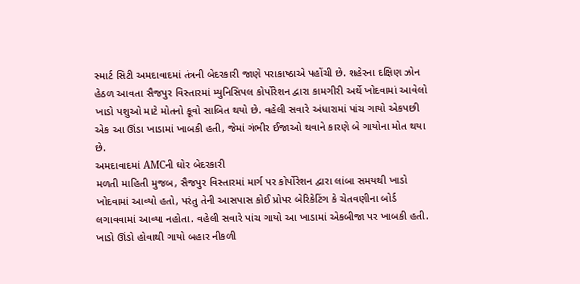સ્માર્ટ સિટી અમદાવાદમાં તંત્રની બેદરકારી જાણે પરાકાષ્ઠાએ પહોંચી છે. શહેરના દક્ષિણ ઝોન હેઠળ આવતા સૈજપુર વિસ્તારમાં મ્યુનિસિપલ કોર્પોરેશન દ્વારા કામગીરી અર્થે ખોદવામાં આવેલો ખાડો પશુઓ માટે મોતનો કૂવો સાબિત થયો છે. વહેલી સવારે અંધારામાં પાંચ ગાયો એકપછી એક આ ઊંડા ખાડામાં ખાબકી હતી, જેમાં ગંભીર ઈજાઓ થવાને કારણે બે ગાયોના મોત થયા છે.
અમદાવાદમાં AMCની ઘોર બેદરકારી
મળતી માહિતી મુજબ, સૈજપુર વિસ્તારમાં માર્ગ પર કોર્પોરેશન દ્વારા લાંબા સમયથી ખાડો ખોદવામાં આવ્યો હતો, પરંતુ તેની આસપાસ કોઈ પ્રોપર બેરિકેટિંગ કે ચેતવણીના બોર્ડ લગાવવામાં આવ્યા નહોતા. વહેલી સવારે પાંચ ગાયો આ ખાડામાં એકબીજા પર ખાબકી હતી. ખાડો ઊંડો હોવાથી ગાયો બહાર નીકળી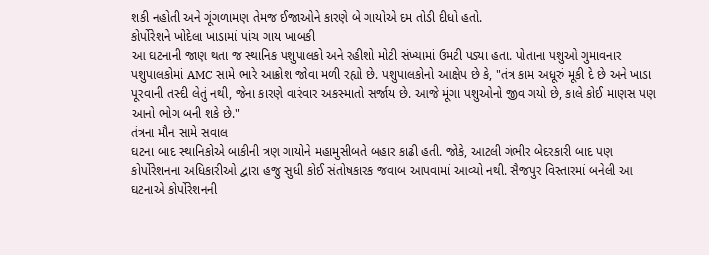શકી નહોતી અને ગૂંગળામણ તેમજ ઈજાઓને કારણે બે ગાયોએ દમ તોડી દીધો હતો.
કોર્પોરેશને ખોદેલા ખાડામાં પાંચ ગાય ખાબકી
આ ઘટનાની જાણ થતા જ સ્થાનિક પશુપાલકો અને રહીશો મોટી સંખ્યામાં ઉમટી પડ્યા હતા. પોતાના પશુઓ ગુમાવનાર પશુપાલકોમાં AMC સામે ભારે આક્રોશ જોવા મળી રહ્યો છે. પશુપાલકોનો આક્ષેપ છે કે, "તંત્ર કામ અધૂરું મૂકી દે છે અને ખાડા પૂરવાની તસ્દી લેતું નથી, જેના કારણે વારંવાર અકસ્માતો સર્જાય છે. આજે મૂંગા પશુઓનો જીવ ગયો છે, કાલે કોઈ માણસ પણ આનો ભોગ બની શકે છે."
તંત્રના મૌન સામે સવાલ
ઘટના બાદ સ્થાનિકોએ બાકીની ત્રણ ગાયોને મહામુસીબતે બહાર કાઢી હતી. જોકે, આટલી ગંભીર બેદરકારી બાદ પણ કોર્પોરેશનના અધિકારીઓ દ્વારા હજુ સુધી કોઈ સંતોષકારક જવાબ આપવામાં આવ્યો નથી. સૈજપુર વિસ્તારમાં બનેલી આ ઘટનાએ કોર્પોરેશનની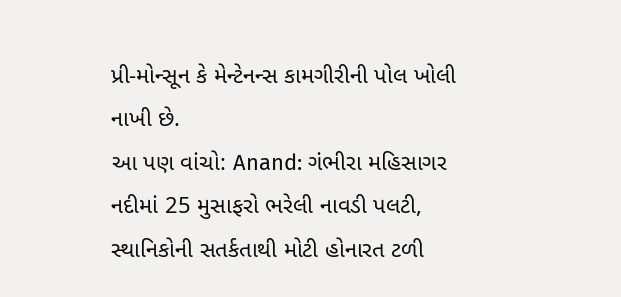પ્રી-મોન્સૂન કે મેન્ટેનન્સ કામગીરીની પોલ ખોલી નાખી છે.
આ પણ વાંચો: Anand: ગંભીરા મહિસાગર નદીમાં 25 મુસાફરો ભરેલી નાવડી પલટી, સ્થાનિકોની સતર્કતાથી મોટી હોનારત ટળી